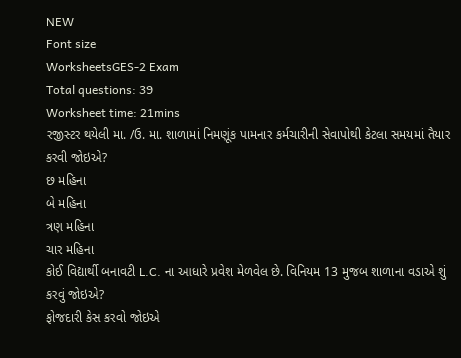NEW
Font size
WorksheetsGES-2 Exam
Total questions: 39
Worksheet time: 21mins
રજીસ્ટર થયેલી મા. /ઉ. મા. શાળામાં નિમણૂંક પામનાર કર્મચારીની સેવાપોથી કેટલા સમયમાં તૈયાર કરવી જોઇએ?
છ મહિના
બે મહિના
ત્રણ મહિના
ચાર મહિના
કોઈ વિદ્યાર્થી બનાવટી L.C. ના આધારે પ્રવેશ મેળવેલ છે. વિનિયમ 13 મુજબ શાળાના વડાએ શું કરવું જોઇએ?
ફોજદારી કેસ કરવો જોઇએ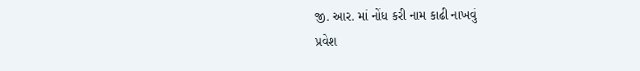જી. આર. માં નોંધ કરી નામ કાઢી નાખવું
પ્રવેશ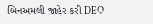બિનઅમલી જાહેર કરી DEO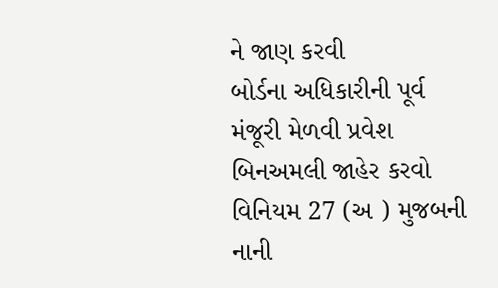ને જાણ કરવી
બોર્ડના અધિકારીની પૂર્વ મંજૂરી મેળવી પ્રવેશ બિનઅમલી જાહેર કરવો
વિનિયમ 27 (અ ) મુજબની નાની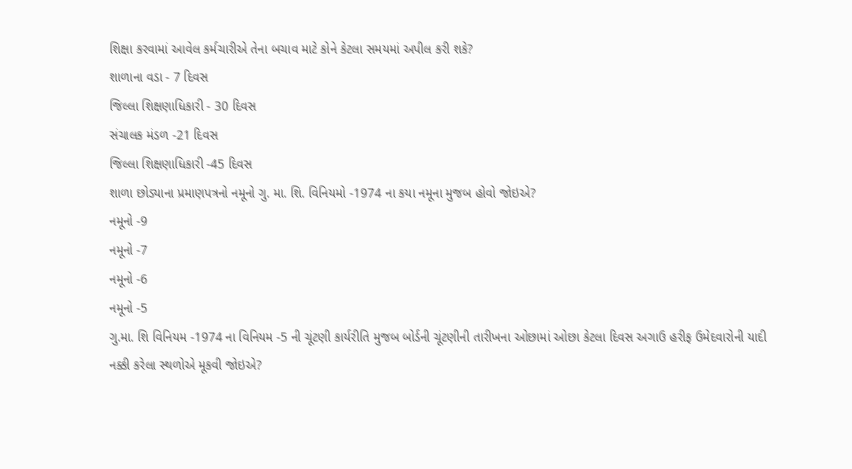શિક્ષા કરવામાં આવેલ કર્મચારીએ તેના બચાવ માટે કોને કેટલા સમયમાં અપીલ કરી શકે?
શાળાના વડા - 7 દિવસ
જિલ્લા શિક્ષણાધિકારી - 30 દિવસ
સંચાલક મંડળ -21 દિવસ
જિલ્લા શિક્ષણાધિકારી -45 દિવસ
શાળા છોડ્યાના પ્રમાણપત્રનો નમૂનો ગુ. મા. શિ. વિનિયમો -1974 ના કયા નમૂના મુજબ હોવો જોઇએ?
નમૂનો -9
નમૂનો -7
નમૂનો -6
નમૂનો -5
ગુ.મા. શિ વિનિયમ -1974 ના વિનિયમ -5 ની ચૂંટણી કાર્યરીતિ મુજબ બોર્ડની ચૂંટણીની તારીખના ઓછામાં ઓછા કેટલા દિવસ અગાઉ હરીફ ઉમેદવારોની યાદી નક્કી કરેલા સ્થળોએ મૂકવી જોઇએ?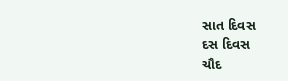સાત દિવસ
દસ દિવસ
ચૌદ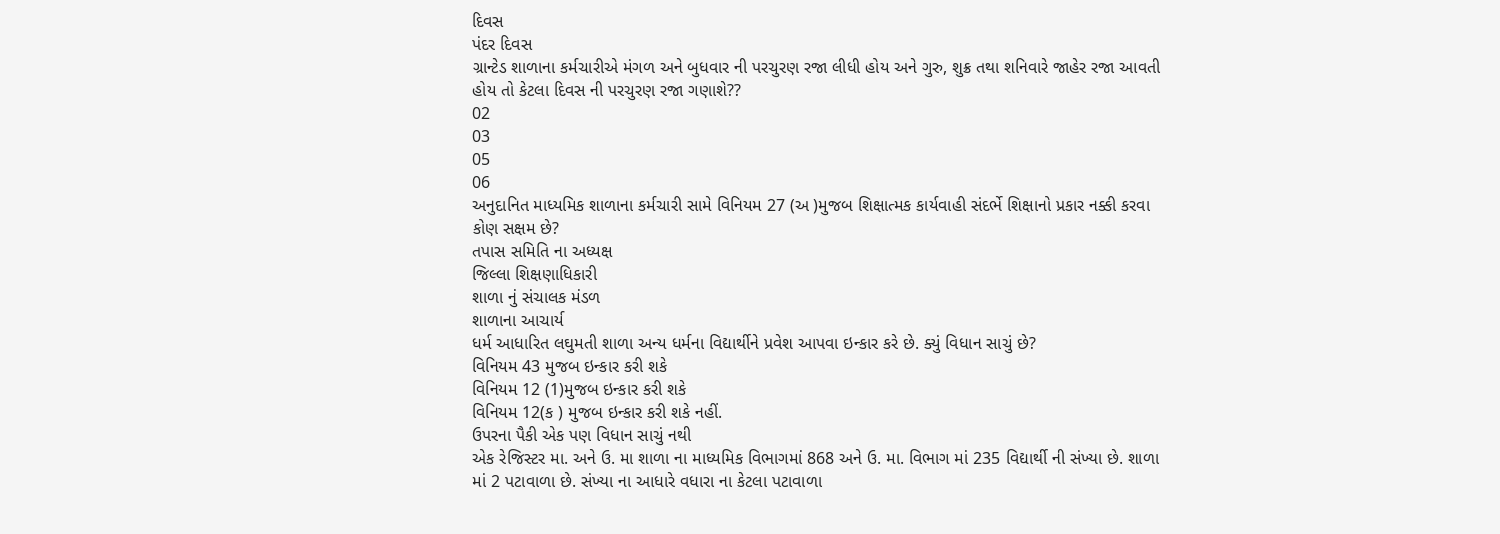દિવસ
પંદર દિવસ
ગ્રાન્ટેડ શાળાના કર્મચારીએ મંગળ અને બુધવાર ની પરચુરણ રજા લીધી હોય અને ગુરુ, શુક્ર તથા શનિવારે જાહેર રજા આવતી હોય તો કેટલા દિવસ ની પરચુરણ રજા ગણાશે??
02
03
05
06
અનુદાનિત માધ્યમિક શાળાના કર્મચારી સામે વિનિયમ 27 (અ )મુજબ શિક્ષાત્મક કાર્યવાહી સંદર્ભે શિક્ષાનો પ્રકાર નક્કી કરવા કોણ સક્ષમ છે?
તપાસ સમિતિ ના અધ્યક્ષ
જિલ્લા શિક્ષણાધિકારી
શાળા નું સંચાલક મંડળ
શાળાના આચાર્ય
ધર્મ આધારિત લઘુમતી શાળા અન્ય ધર્મના વિદ્યાર્થીને પ્રવેશ આપવા ઇન્કાર કરે છે. ક્યું વિધાન સાચું છે?
વિનિયમ 43 મુજબ ઇન્કાર કરી શકે
વિનિયમ 12 (1)મુજબ ઇન્કાર કરી શકે
વિનિયમ 12(ક ) મુજબ ઇન્કાર કરી શકે નહીં.
ઉપરના પૈકી એક પણ વિધાન સાચું નથી
એક રેજિસ્ટર મા. અને ઉ. મા શાળા ના માધ્યમિક વિભાગમાં 868 અને ઉ. મા. વિભાગ માં 235 વિદ્યાર્થી ની સંખ્યા છે. શાળા માં 2 પટાવાળા છે. સંખ્યા ના આધારે વધારા ના કેટલા પટાવાળા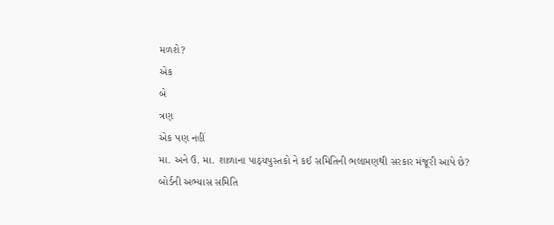મળશે?
એક
બે
ત્રણ
એક પણ નહીં
મા. અને ઉ. મા. શાળાના પાઠ્યપુસ્તકો ને કઈ સમિતિની ભલામણથી સરકાર મંજૂરી આપે છે?
બોર્ડની અભ્યાસ સમિતિ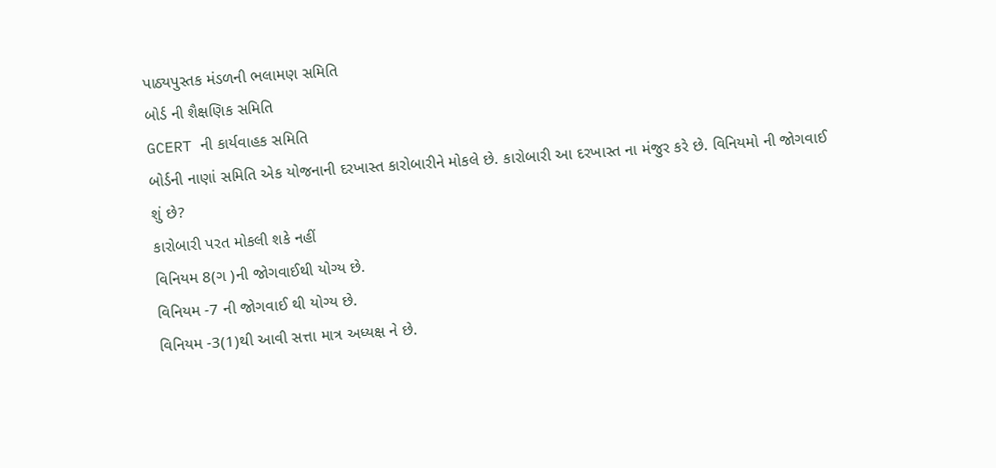પાઠ્યપુસ્તક મંડળની ભલામણ સમિતિ
બોર્ડ ની શૈક્ષણિક સમિતિ
GCERT ની કાર્યવાહક સમિતિ
બોર્ડની નાણાં સમિતિ એક યોજનાની દરખાસ્ત કારોબારીને મોકલે છે. કારોબારી આ દરખાસ્ત ના મંજુર કરે છે. વિનિયમો ની જોગવાઈ શું છે?
કારોબારી પરત મોકલી શકે નહીં
વિનિયમ 8(ગ )ની જોગવાઈથી યોગ્ય છે.
વિનિયમ -7 ની જોગવાઈ થી યોગ્ય છે.
વિનિયમ -3(1)થી આવી સત્તા માત્ર અધ્યક્ષ ને છે.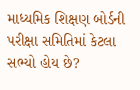માધ્યમિક શિક્ષણ બોર્ડની પરીક્ષા સમિતિમાં કેટલા સભ્યો હોય છે?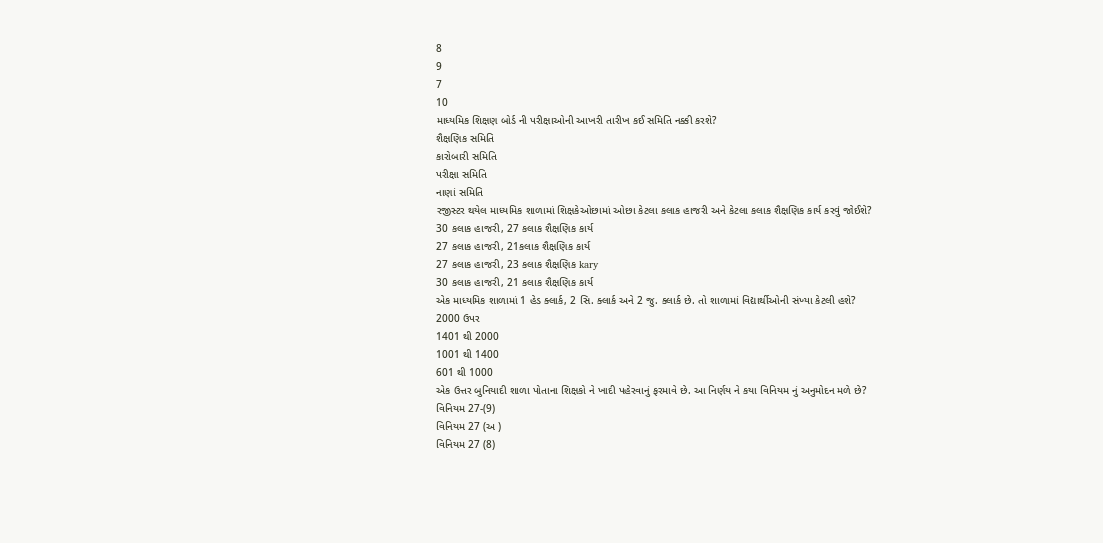8
9
7
10
માધ્યમિક શિક્ષણ બોર્ડ ની પરીક્ષાઓની આખરી તારીખ કઈ સમિતિ નક્કી કરશે?
શૈક્ષણિક સમિતિ
કારોબારી સમિતિ
પરીક્ષા સમિતિ
નાણાં સમિતિ
રજીસ્ટર થયેલ માધ્યમિક શાળામાં શિક્ષકેઓછામાં ઓછા કેટલા કલાક હાજરી અને કેટલા કલાક શૈક્ષણિક કાર્ય કરવું જોઈશે?
30 કલાક હાજરી, 27 કલાક શૈક્ષણિક કાર્ય
27 કલાક હાજરી, 21કલાક શૈક્ષણિક કાર્ય
27 કલાક હાજરી, 23 કલાક શૈક્ષણિક kary
30 કલાક હાજરી, 21 કલાક શૈક્ષણિક કાર્ય
એક માધ્યમિક શાળામાં 1 હેડ ક્લાર્ક, 2 સિ. ક્લાર્ક અને 2 જુ. ક્લાર્ક છે. તો શાળામાં વિદ્યાર્થીઓની સંખ્યા કેટલી હશે?
2000 ઉપર
1401 થી 2000
1001 થી 1400
601 થી 1000
એક ઉત્તર બુનિયાદી શાળા પોતાના શિક્ષકો ને ખાદી પહેરવાનું ફરમાવે છે. આ નિર્ણય ને કયા વિનિયમ નું અનુમોદન મળે છે?
વિનિયમ 27-(9)
વિનિયમ 27 (અ )
વિનિયમ 27 (8)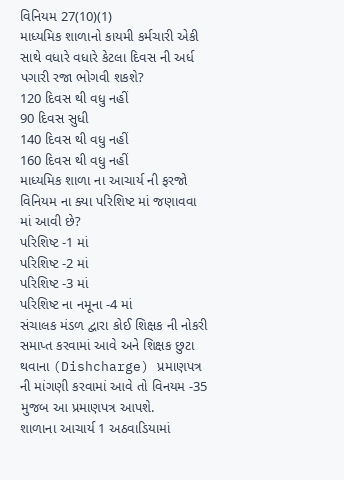વિનિયમ 27(10)(1)
માધ્યમિક શાળાનો કાયમી કર્મચારી એકી સાથે વધારે વધારે કેટલા દિવસ ની અર્ધ પગારી રજા ભોગવી શકશે?
120 દિવસ થી વધુ નહીં
90 દિવસ સુધી
140 દિવસ થી વધુ નહીં
160 દિવસ થી વધુ નહીં
માધ્યમિક શાળા ના આચાર્ય ની ફરજો વિનિયમ ના ક્યા પરિશિષ્ટ માં જણાવવા માં આવી છે?
પરિશિષ્ટ -1 માં
પરિશિષ્ટ -2 માં
પરિશિષ્ટ -3 માં
પરિશિષ્ટ ના નમૂના -4 માં
સંચાલક મંડળ દ્વારા કોઈ શિક્ષક ની નોકરી સમાપ્ત કરવામાં આવે અને શિક્ષક છુટા થવાના (Dishcharge) પ્રમાણપત્ર ની માંગણી કરવામાં આવે તો વિનયમ -35 મુજબ આ પ્રમાણપત્ર આપશે.
શાળાના આચાર્ય 1 અઠવાડિયામાં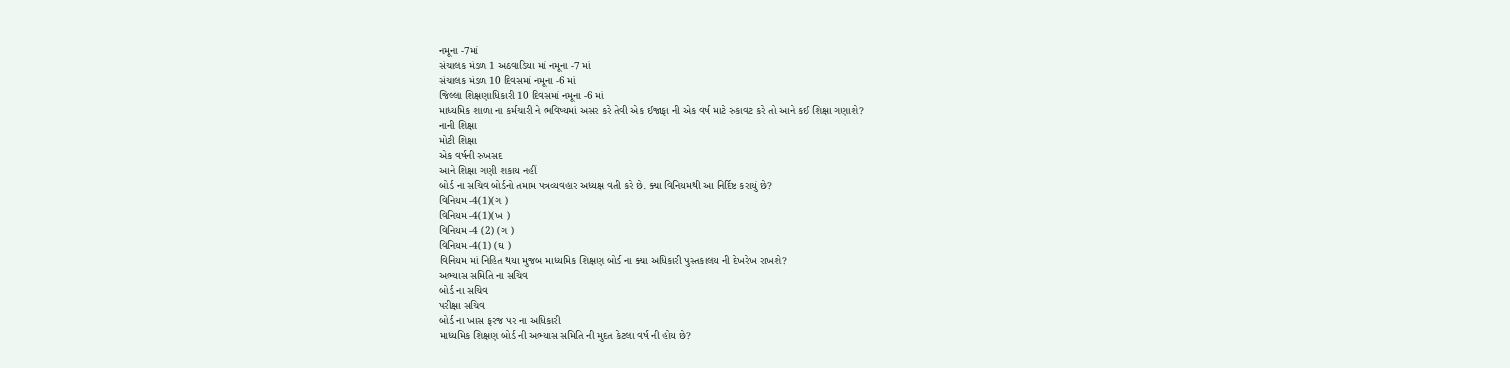નમૂના -7માં
સંચાલક મંડળ 1 અઠવાડિયા માં નમૂના -7 માં
સંચાલક મંડળ 10 દિવસમાં નમૂના -6 માં
જિલ્લા શિક્ષણાધિકારી 10 દિવસમાં નમૂના -6 માં
માધ્યમિક શાળા ના કર્મચારી ને ભવિષ્યમાં અસર કરે તેવી એક ઈજાફા ની એક વર્ષ માટે રુકાવટ કરે તો આને કઈ શિક્ષા ગણાશે?
નાની શિક્ષા
મોટી શિક્ષા
એક વર્ષની રુખસદ
આને શિક્ષા ગણી શકાય નહીં
બોર્ડ ના સચિવ બોર્ડનો તમામ પત્રવ્યવહાર અધ્યક્ષ વતી કરે છે. ક્યા વિનિયમથી આ નિર્દિષ્ટ કરાયું છે?
વિનિયમ -4(1)(ગ )
વિનિયમ -4(1)(ખ )
વિનિયમ -4 (2) (ગ )
વિનિયમ -4(1) (ઘ )
વિનિયમ માં નિહિત થયા મુજબ માધ્યમિક શિક્ષણ બોર્ડ ના ક્યા અધિકારી પુસ્તકાલય ની દેખરેખ રાખશે?
અભ્યાસ સમિતિ ના સચિવ
બોર્ડ ના સચિવ
પરીક્ષા સચિવ
બોર્ડ ના ખાસ ફરજ પર ના અધિકારી
માધ્યમિક શિક્ષણ બોર્ડ ની અભ્યાસ સમિતિ ની મુદત કેટલા વર્ષ ની હોય છે?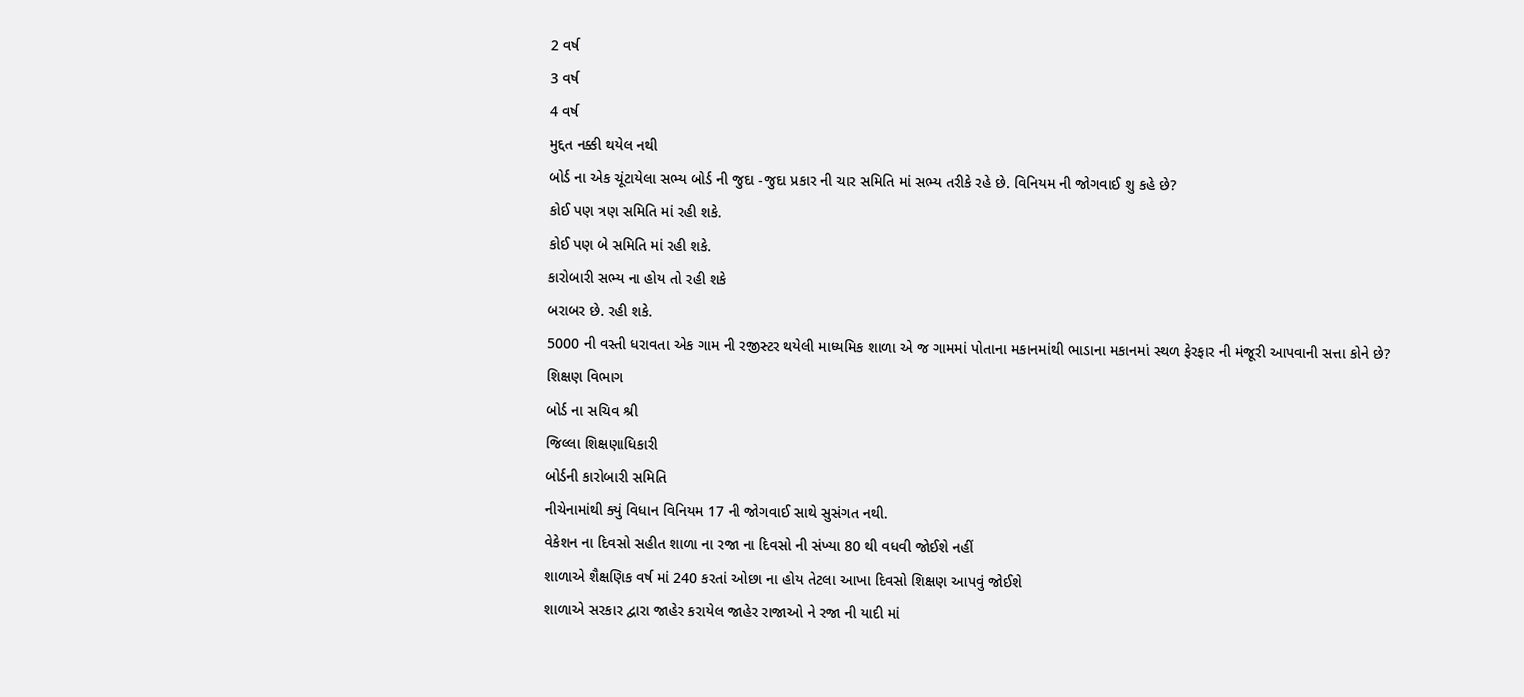2 વર્ષ
3 વર્ષ
4 વર્ષ
મુદ્દત નક્કી થયેલ નથી
બોર્ડ ના એક ચૂંટાયેલા સભ્ય બોર્ડ ની જુદા -જુદા પ્રકાર ની ચાર સમિતિ માં સભ્ય તરીકે રહે છે. વિનિયમ ની જોગવાઈ શુ કહે છે?
કોઈ પણ ત્રણ સમિતિ માં રહી શકે.
કોઈ પણ બે સમિતિ માં રહી શકે.
કારોબારી સભ્ય ના હોય તો રહી શકે
બરાબર છે. રહી શકે.
5000 ની વસ્તી ધરાવતા એક ગામ ની રજીસ્ટર થયેલી માધ્યમિક શાળા એ જ ગામમાં પોતાના મકાનમાંથી ભાડાના મકાનમાં સ્થળ ફેરફાર ની મંજૂરી આપવાની સત્તા કોને છે?
શિક્ષણ વિભાગ
બોર્ડ ના સચિવ શ્રી
જિલ્લા શિક્ષણાધિકારી
બોર્ડની કારોબારી સમિતિ
નીચેનામાંથી ક્યું વિધાન વિનિયમ 17 ની જોગવાઈ સાથે સુસંગત નથી.
વેકેશન ના દિવસો સહીત શાળા ના રજા ના દિવસો ની સંખ્યા 80 થી વધવી જોઈશે નહીં
શાળાએ શૈક્ષણિક વર્ષ માં 240 કરતાં ઓછા ના હોય તેટલા આખા દિવસો શિક્ષણ આપવું જોઈશે
શાળાએ સરકાર દ્વારા જાહેર કરાયેલ જાહેર રાજાઓ ને રજા ની યાદી માં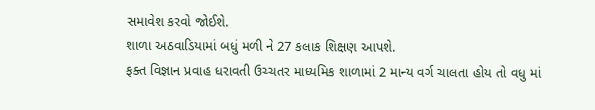સમાવેશ કરવો જોઈશે.
શાળા અઠવાડિયામાં બધું મળી ને 27 કલાક શિક્ષણ આપશે.
ફક્ત વિજ્ઞાન પ્રવાહ ધરાવતી ઉચ્ચતર માધ્યમિક શાળામાં 2 માન્ય વર્ગ ચાલતા હોય તો વધુ માં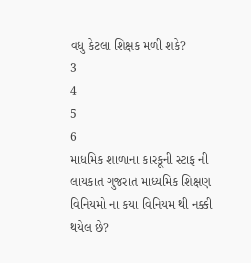વધુ કેટલા શિક્ષક મળી શકે?
3
4
5
6
માધમિક શાળાના કારકૂની સ્ટાફ ની લાયકાત ગુજરાત માધ્યમિક શિક્ષણ વિનિયમો ના કયા વિનિયમ થી નક્કી થયેલ છે?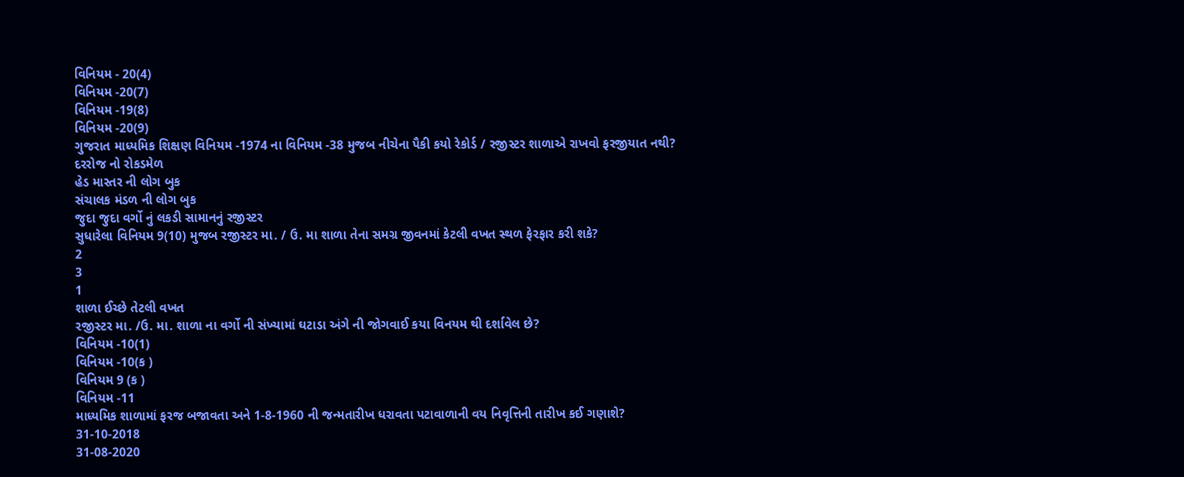વિનિયમ - 20(4)
વિનિયમ -20(7)
વિનિયમ -19(8)
વિનિયમ -20(9)
ગુજરાત માધ્યમિક શિક્ષણ વિનિયમ -1974 ના વિનિયમ -38 મુજબ નીચેના પૈકી કયો રેકોર્ડ / રજીસ્ટર શાળાએ રાખવો ફરજીયાત નથી?
દરરોજ નો રોકડમેળ
હેડ માસ્તર ની લોગ બુક
સંચાલક મંડળ ની લોગ બુક
જુદા જુદા વર્ગો નું લકડી સામાનનું રજીસ્ટર
સુધારેલા વિનિયમ 9(10) મુજબ રજીસ્ટર મા. / ઉ. મા શાળા તેના સમગ્ર જીવનમાં કેટલી વખત સ્થળ ફેરફાર કરી શકે?
2
3
1
શાળા ઈચ્છે તેટલી વખત
રજીસ્ટર મા. /ઉ. મા. શાળા ના વર્ગો ની સંખ્યામાં ઘટાડા અંગે ની જોગવાઈ કયા વિનયમ થી દર્શાવેલ છે?
વિનિયમ -10(1)
વિનિયમ -10(ક )
વિનિયમ 9 (ક )
વિનિયમ -11
માધ્યમિક શાળામાં ફરજ બજાવતા અને 1-8-1960 ની જન્મતારીખ ધરાવતા પટાવાળાની વય નિવૃત્તિની તારીખ કઈ ગણાશે?
31-10-2018
31-08-2020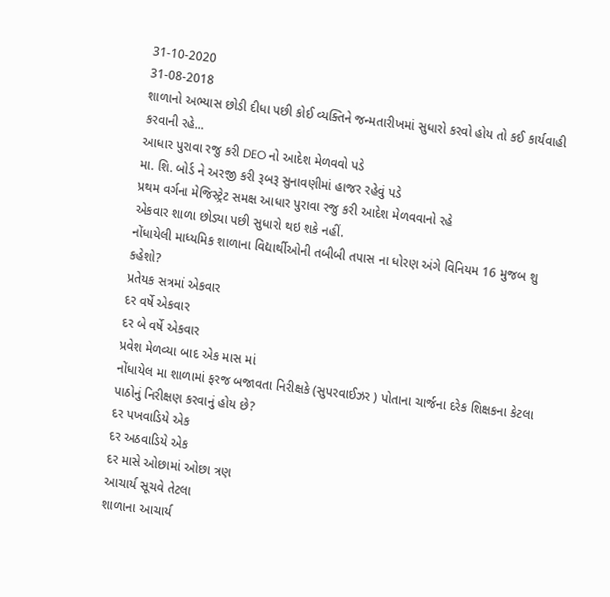31-10-2020
31-08-2018
શાળાનો અભ્યાસ છોડી દીધા પછી કોઈ વ્યક્તિને જન્મતારીખમાં સુધારો કરવો હોય તો કઈ કાર્યવાહી કરવાની રહે...
આધાર પુરાવા રજુ કરી DEO નો આદેશ મેળવવો પડે
મા. શિ. બોર્ડ ને અરજી કરી રૂબરૂ સુનાવણીમાં હાજર રહેવું પડે
પ્રથમ વર્ગના મેજિસ્ટ્રેટ સમક્ષ આધાર પુરાવા રજુ કરી આદેશ મેળવવાનો રહે
એકવાર શાળા છોડ્યા પછી સુધારો થઇ શકે નહીં.
નોંધાયેલી માધ્યમિક શાળાના વિદ્યાર્થીઓની તબીબી તપાસ ના ધોરણ અંગે વિનિયમ 16 મુજબ શુ કહેશો?
પ્રતેયક સત્રમાં એકવાર
દર વર્ષે એકવાર
દર બે વર્ષે એકવાર
પ્રવેશ મેળવ્યા બાદ એક માસ માં
નોંધાયેલ મા શાળામાં ફરજ બજાવતા નિરીક્ષકે (સુપરવાઈઝર ) પોતાના ચાર્જના દરેક શિક્ષકના કેટલા પાઠોનું નિરીક્ષણ કરવાનું હોય છે?
દર પખવાડિયે એક
દર અઠવાડિયે એક
દર માસે ઓછામાં ઓછા ત્રણ
આચાર્ય સૂચવે તેટલા
શાળાના આચાર્ય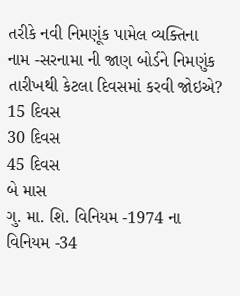તરીકે નવી નિમણૂંક પામેલ વ્યક્તિના નામ -સરનામા ની જાણ બોર્ડને નિમણુંક તારીખથી કેટલા દિવસમાં કરવી જોઇએ?
15 દિવસ
30 દિવસ
45 દિવસ
બે માસ
ગુ. મા. શિ. વિનિયમ -1974 ના વિનિયમ -34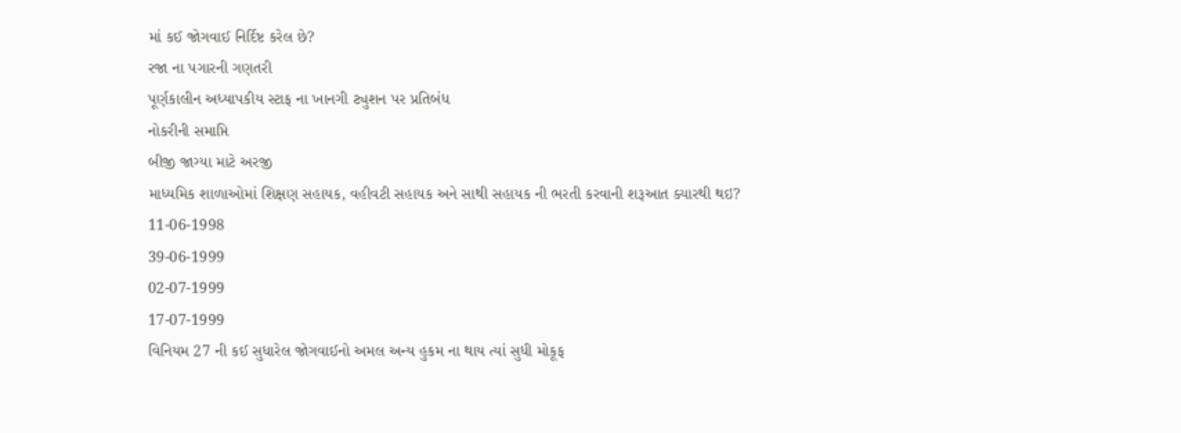માં કઈ જોગવાઈ નિર્દિષ્ટ કરેલ છે?
રજા ના પગારની ગણતરી
પૂર્ણકાલીન અધ્યાપકીય સ્ટાફ ના ખાનગી ટ્યુશન પર પ્રતિબંધ
નોકરીની સમાપ્તિ
બીજી જાગ્યા માટે અરજી
માધ્યમિક શાળાઓમાં શિક્ષણ સહાયક, વહીવટી સહાયક અને સાથી સહાયક ની ભરતી કરવાની શરૂઆત ક્યારથી થઇ?
11-06-1998
39-06-1999
02-07-1999
17-07-1999
વિનિયમ 27 ની કઈ સુધારેલ જોગવાઈનો અમલ અન્ય હુકમ ના થાય ત્યાં સુધી મોકૂફ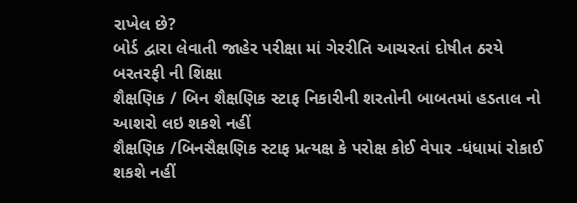રાખેલ છે?
બોર્ડ દ્વારા લેવાતી જાહેર પરીક્ષા માં ગેરરીતિ આચરતાં દોષીત ઠરયે બરતરફી ની શિક્ષા
શૈક્ષણિક / બિન શૈક્ષણિક સ્ટાફ નિકારીની શરતોની બાબતમાં હડતાલ નો આશરો લઇ શકશે નહીં
શૈક્ષણિક /બિનસૈક્ષણિક સ્ટાફ પ્રત્યક્ષ કે પરોક્ષ કોઈ વેપાર -ધંધામાં રોકાઈ શકશે નહીં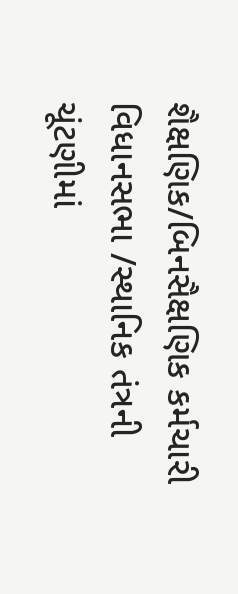શૈક્ષણિક/બિનસૈક્ષણિક કર્મચારી વિધાનસભા /સ્થાનિક તંત્રની ચૂંટણીમાં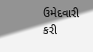ઉમેદવારી કરી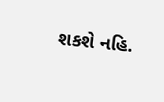શકશે નહિ.